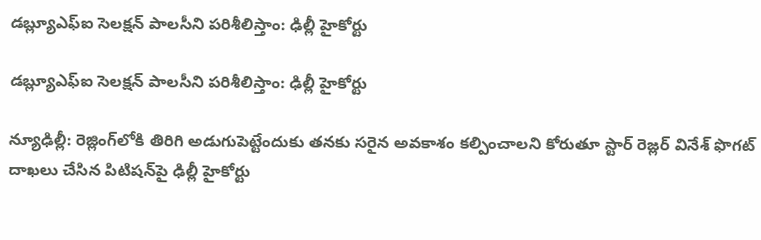డబ్ల్యూఎఫ్‌‌‌‌‌‌‌‌‌‌‌‌‌‌‌‌ఐ సెలక్షన్‌‌‌‌‌‌‌‌‌‌‌‌‌‌‌‌ పాలసీని పరిశీలిస్తాం: ఢిల్లీ హైకోర్టు

డబ్ల్యూఎఫ్‌‌‌‌‌‌‌‌‌‌‌‌‌‌‌‌ఐ సెలక్షన్‌‌‌‌‌‌‌‌‌‌‌‌‌‌‌‌ పాలసీని పరిశీలిస్తాం: ఢిల్లీ హైకోర్టు

న్యూఢిల్లీ: రెజ్లింగ్‌‌‌‌‌‌‌‌‌‌‌‌‌‌‌‌లోకి తిరిగి అడుగుపెట్టేందుకు తనకు సరైన అవకాశం కల్పించాలని కోరుతూ స్టార్‌‌‌‌‌‌‌‌‌‌‌‌‌‌‌‌ రెజ్లర్‌‌‌‌‌‌‌‌‌‌‌‌‌‌‌‌ వినేశ్‌‌‌‌‌‌‌‌‌‌‌‌‌‌‌‌ ఫొగట్‌‌‌‌‌‌‌‌‌‌‌‌‌‌‌‌ దాఖలు చేసిన పిటిషన్‌‌‌‌‌‌‌‌‌‌‌‌‌‌‌‌పై ఢిల్లీ హైకోర్టు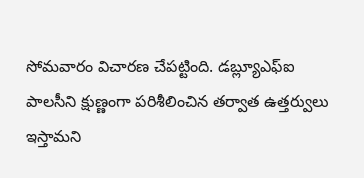సోమవారం విచారణ చేపట్టింది. డబ్ల్యూఎఫ్‌‌‌‌‌‌‌‌‌‌‌‌‌‌‌‌ఐ పాలసీని క్షుణ్ణంగా పరిశీలించిన తర్వాత ఉత్తర్వులు ఇస్తామని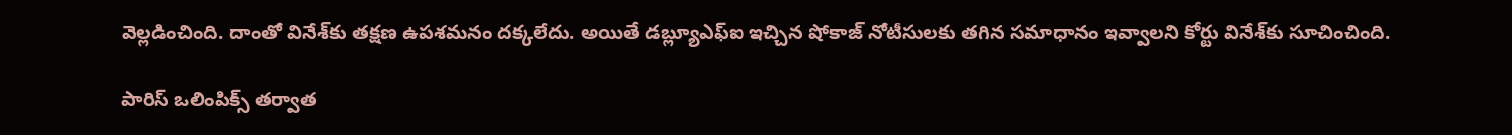వెల్లడించింది. దాంతో వినేశ్‌‌‌‌‌‌‌‌‌‌‌‌‌‌‌‌కు తక్షణ ఉపశమనం దక్కలేదు. అయితే డబ్ల్యూఎఫ్‌‌‌‌‌‌‌‌‌‌‌‌‌‌‌‌ఐ ఇచ్చిన షోకాజ్‌‌‌‌‌‌‌‌‌‌‌‌‌‌‌‌ నోటీసులకు తగిన సమాధానం ఇవ్వాలని కోర్టు వినేశ్‌‌‌‌‌‌‌‌‌‌‌‌‌‌‌‌కు సూచించింది.

పారిస్‌‌‌‌‌‌‌‌‌‌‌‌‌‌‌‌ ఒలింపిక్స్‌‌‌‌‌‌‌‌‌‌‌‌‌‌‌‌ తర్వాత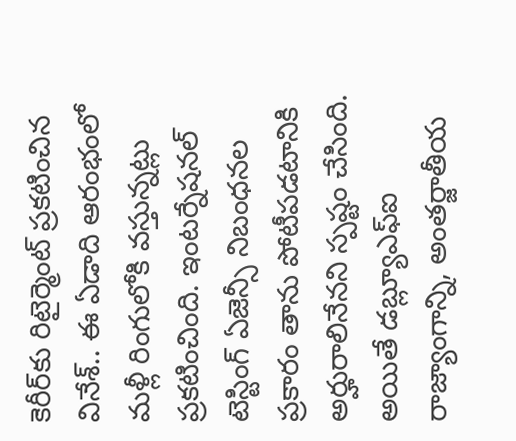కెరీర్‌‌‌‌‌‌‌‌‌‌‌‌‌‌‌‌కు రిటైర్మెంట్‌‌‌‌‌‌‌‌‌‌‌‌‌‌‌‌ ప్రకటించిన వినేశ్‌‌‌‌‌‌‌‌‌‌‌‌‌‌‌‌.. ఈ ఏడాది ఆరంభంలో మళ్లీ రింగులోకి వస్తున్నట్లు ప్రకటించింది. ఇంటర్నేషనల్‌‌‌‌‌‌‌‌‌‌‌‌‌‌‌‌ టెస్టింగ్ ఏజెన్సీ నిబంధనల ప్రకారం తాను పోటీపడటానికి అర్హురాలినేనని స్పష్టం చేసింది. అయితే డబ్ల్యూఎఫ్‌‌‌‌‌‌‌‌‌‌‌‌‌‌‌‌ఐ రాజ్యాంగాన్ని, అంతర్జాతీయ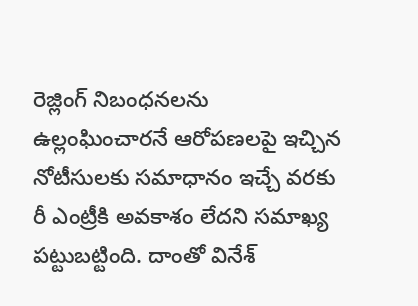రెజ్లింగ్‌‌‌‌‌‌‌‌‌‌‌‌‌‌‌‌ నిబంధనలను ఉల్లంఘించారనే ఆరోపణలపై ఇచ్చిన నోటీసులకు సమాధానం ఇచ్చే వరకు రీ ఎంట్రీకి అవకాశం లేదని సమాఖ్య పట్టుబట్టింది. దాంతో వినేశ్‌‌‌‌‌‌‌‌‌‌‌‌‌‌‌‌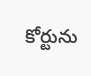కోర్టును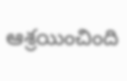ఆశ్రయించింది